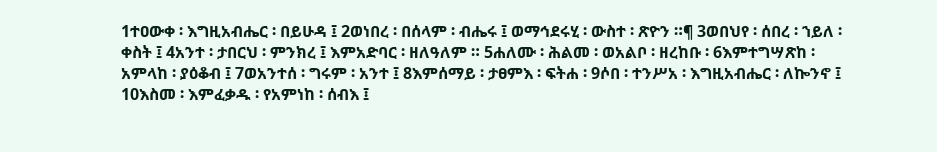1ተዐውቀ ፡ እግዚአብሔር ፡ በይሁዳ ፤ 2ወነበረ ፡ በሰላም ፡ ብሔሩ ፤ ወማኅደሩሂ ፡ ውስተ ፡ ጽዮን ።¶ 3ወበህየ ፡ ሰበረ ፡ ኀይለ ፡ ቀስት ፤ 4አንተ ፡ ታበርህ ፡ ምንክረ ፤ እምአድባር ፡ ዘለዓለም ። 5ሐለሙ ፡ ሕልመ ፡ ወአልቦ ፡ ዘረከቡ ፡ 6እምተግሣጽከ ፡ አምላከ ፡ ያዕቆብ ፤ 7ወአንተሰ ፡ ግሩም ፡ አንተ ፤ 8እምሰማይ ፡ ታፀምእ ፡ ፍትሐ ፡ 9ሶበ ፡ ተንሥአ ፡ እግዚአብሔር ፡ ለኰንኖ ፤ 10እስመ ፡ እምፈቃዱ ፡ የአምነከ ፡ ሰብእ ፤